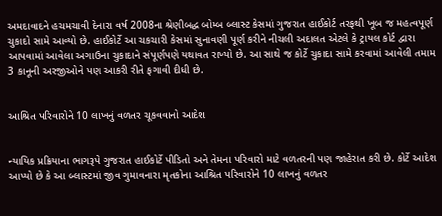અમદાવાદને હચમચાવી દેનારા વર્ષ 2008ના શ્રેણીબદ્ધ બોમ્બ બ્લાસ્ટ કેસમાં ગુજરાત હાઈકોર્ટ તરફથી ખૂબ જ મહત્વપૂર્ણ ચુકાદો સામે આવ્યો છે. હાઈકોર્ટે આ ચકચારી કેસમાં સુનાવણી પૂર્ણ કરીને નીચલી અદાલત એટલે કે ટ્રાયલ કોર્ટ દ્વારા આપવામાં આવેલા અગાઉના ચુકાદાને સંપૂર્ણપણે યથાવત રાખ્યો છે. આ સાથે જ કોર્ટે ચુકાદા સામે કરવામાં આવેલી તમામ 3 કાનૂની અરજીઓને પણ આકરી રીતે ફગાવી દીધી છે.


આશ્રિત પરિવારોને 10 લાખનું વળતર ચૂકવવાનો આદેશ


ન્યાયિક પ્રક્રિયાના ભાગરૂપે ગુજરાત હાઈકોર્ટે પીડિતો અને તેમના પરિવારો માટે વળતરની પણ જાહેરાત કરી છે. કોર્ટે આદેશ આપ્યો છે કે આ બ્લાસ્ટમાં જીવ ગુમાવનારા મૃતકોના આશ્રિત પરિવારોને 10 લાખનું વળતર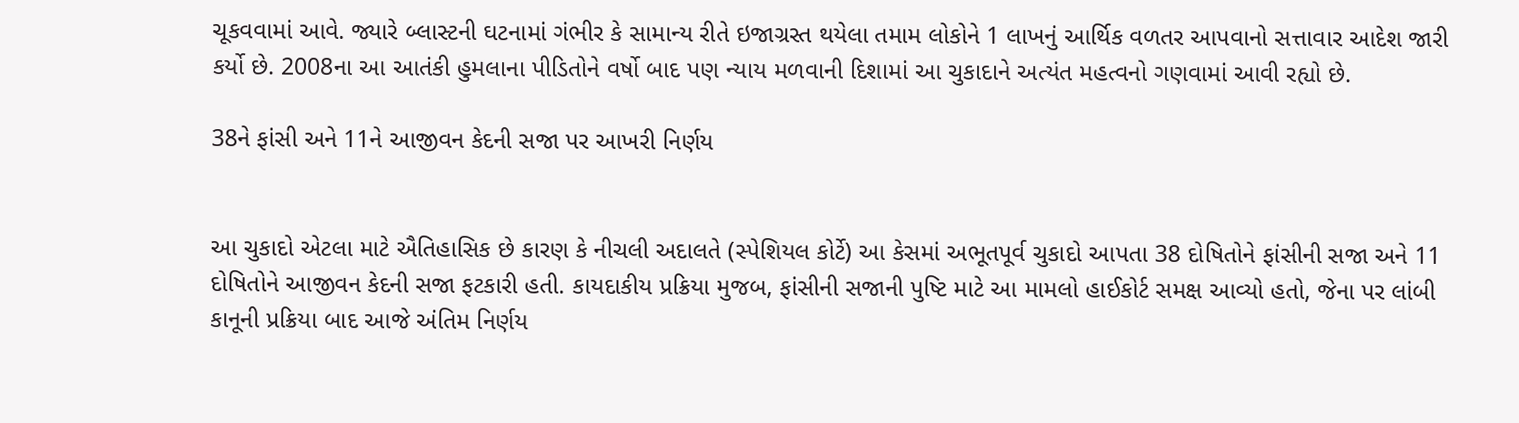ચૂકવવામાં આવે. જ્યારે બ્લાસ્ટની ઘટનામાં ગંભીર કે સામાન્ય રીતે ઇજાગ્રસ્ત થયેલા તમામ લોકોને 1 લાખનું આર્થિક વળતર આપવાનો સત્તાવાર આદેશ જારી કર્યો છે. 2008ના આ આતંકી હુમલાના પીડિતોને વર્ષો બાદ પણ ન્યાય મળવાની દિશામાં આ ચુકાદાને અત્યંત મહત્વનો ગણવામાં આવી રહ્યો છે.

38ને ફાંસી અને 11ને આજીવન કેદની સજા પર આખરી નિર્ણય


આ ચુકાદો એટલા માટે ઐતિહાસિક છે કારણ કે નીચલી અદાલતે (સ્પેશિયલ કોર્ટે) આ કેસમાં અભૂતપૂર્વ ચુકાદો આપતા 38 દોષિતોને ફાંસીની સજા અને 11 દોષિતોને આજીવન કેદની સજા ફટકારી હતી. કાયદાકીય પ્રક્રિયા મુજબ, ફાંસીની સજાની પુષ્ટિ માટે આ મામલો હાઈકોર્ટ સમક્ષ આવ્યો હતો, જેના પર લાંબી કાનૂની પ્રક્રિયા બાદ આજે અંતિમ નિર્ણય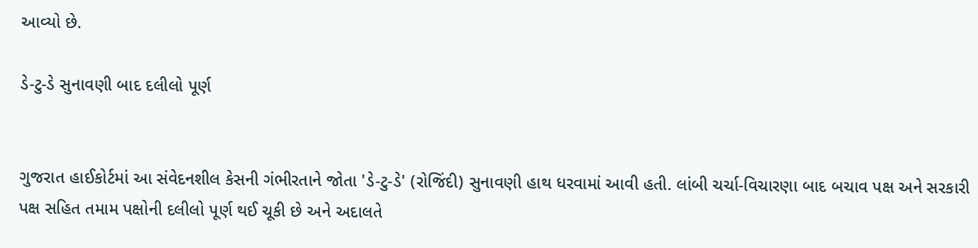આવ્યો છે.

ડે-ટુ-ડે સુનાવણી બાદ દલીલો પૂર્ણ


ગુજરાત હાઈકોર્ટમાં આ સંવેદનશીલ કેસની ગંભીરતાને જોતા 'ડે-ટુ-ડે' (રોજિંદી) સુનાવણી હાથ ધરવામાં આવી હતી. લાંબી ચર્ચા-વિચારણા બાદ બચાવ પક્ષ અને સરકારી પક્ષ સહિત તમામ પક્ષોની દલીલો પૂર્ણ થઈ ચૂકી છે અને અદાલતે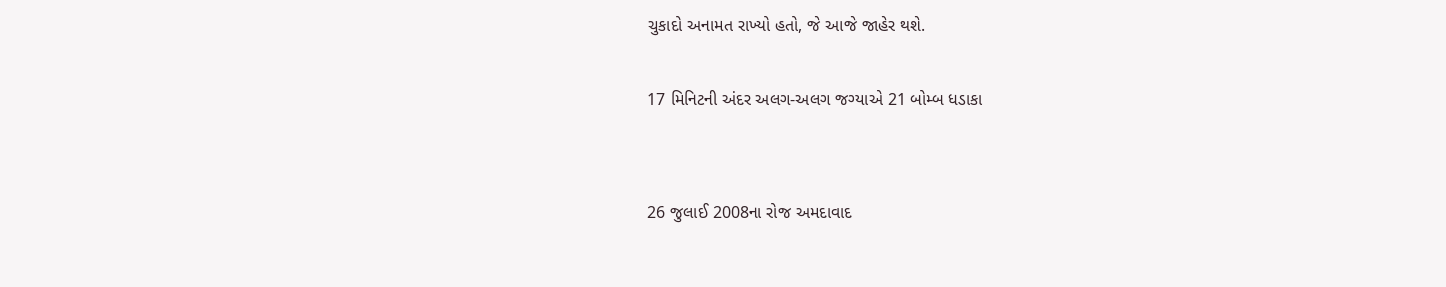ચુકાદો અનામત રાખ્યો હતો, જે આજે જાહેર થશે.

17 મિનિટની અંદર અલગ-અલગ જગ્યાએ 21 બોમ્બ ધડાકા


26 જુલાઈ 2008ના રોજ અમદાવાદ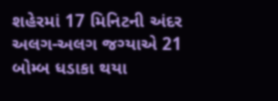શહેરમાં 17 મિનિટની અંદર અલગ-અલગ જગ્યાએ 21 બોમ્બ ધડાકા થયા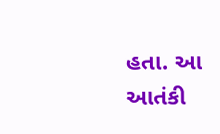હતા. આ આતંકી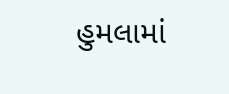હુમલામાં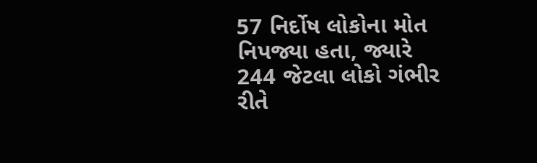57 નિર્દોષ લોકોના મોત નિપજ્યા હતા, જ્યારે 244 જેટલા લોકો ગંભીર રીતે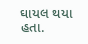ઘાયલ થયા હતા.